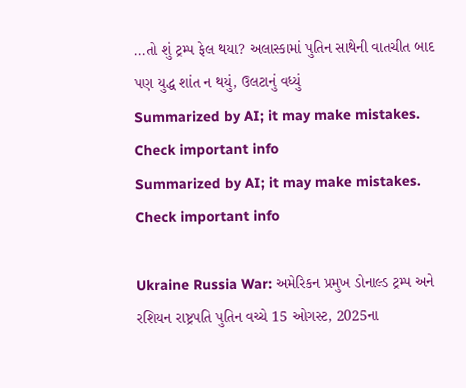...તો શું ટ્રમ્પ ફેલ થયા? અલાસ્કામાં પુતિન સાથેની વાતચીત બાદ પણ યુદ્ધ શાંત ન થયું, ઉલટાનું વધ્યું
Summarized by AI; it may make mistakes. Check important info
Summarized by AI; it may make mistakes. Check important info

Ukraine Russia War: અમેરિકન પ્રમુખ ડોનાલ્ડ ટ્રમ્પ અને રશિયન રાષ્ટ્રપતિ પુતિન વચ્ચે 15 ઓગસ્ટ, 2025ના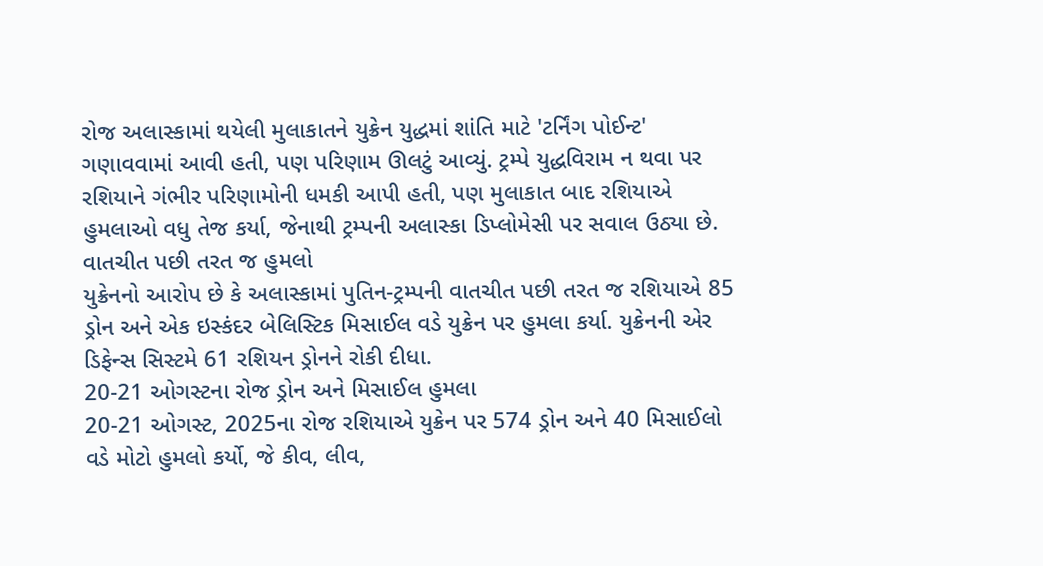રોજ અલાસ્કામાં થયેલી મુલાકાતને યુક્રેન યુદ્ધમાં શાંતિ માટે 'ટર્નિંગ પોઈન્ટ' ગણાવવામાં આવી હતી, પણ પરિણામ ઊલટું આવ્યું. ટ્રમ્પે યુદ્ધવિરામ ન થવા પર રશિયાને ગંભીર પરિણામોની ધમકી આપી હતી, પણ મુલાકાત બાદ રશિયાએ હુમલાઓ વધુ તેજ કર્યા, જેનાથી ટ્રમ્પની અલાસ્કા ડિપ્લોમેસી પર સવાલ ઉઠ્યા છે.
વાતચીત પછી તરત જ હુમલો
યુક્રેનનો આરોપ છે કે અલાસ્કામાં પુતિન-ટ્રમ્પની વાતચીત પછી તરત જ રશિયાએ 85 ડ્રોન અને એક ઇસ્કંદર બેલિસ્ટિક મિસાઈલ વડે યુક્રેન પર હુમલા કર્યા. યુક્રેનની એર ડિફેન્સ સિસ્ટમે 61 રશિયન ડ્રોનને રોકી દીધા.
20-21 ઓગસ્ટના રોજ ડ્રોન અને મિસાઈલ હુમલા
20-21 ઓગસ્ટ, 2025ના રોજ રશિયાએ યુક્રેન પર 574 ડ્રોન અને 40 મિસાઈલો વડે મોટો હુમલો કર્યો, જે કીવ, લીવ,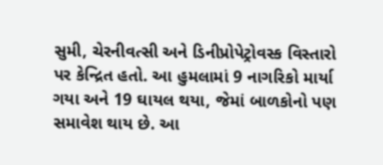સુમી, ચેરનીવત્સી અને ડિનીપ્રોપેટ્રોવસ્ક વિસ્તારો પર કેન્દ્રિત હતો. આ હુમલામાં 9 નાગરિકો માર્યા ગયા અને 19 ઘાયલ થયા, જેમાં બાળકોનો પણ સમાવેશ થાય છે. આ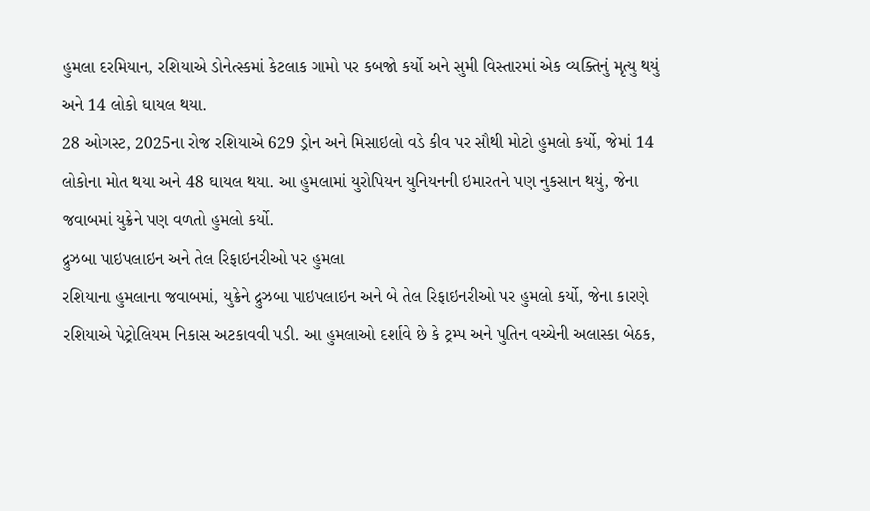હુમલા દરમિયાન, રશિયાએ ડોનેત્સ્કમાં કેટલાક ગામો પર કબજો કર્યો અને સુમી વિસ્તારમાં એક વ્યક્તિનું મૃત્યુ થયું અને 14 લોકો ઘાયલ થયા.
28 ઓગસ્ટ, 2025ના રોજ રશિયાએ 629 ડ્રોન અને મિસાઇલો વડે કીવ પર સૌથી મોટો હુમલો કર્યો, જેમાં 14 લોકોના મોત થયા અને 48 ઘાયલ થયા. આ હુમલામાં યુરોપિયન યુનિયનની ઇમારતને પણ નુકસાન થયું, જેના જવાબમાં યુક્રેને પણ વળતો હુમલો કર્યો.
દ્રુઝબા પાઇપલાઇન અને તેલ રિફાઇનરીઓ પર હુમલા
રશિયાના હુમલાના જવાબમાં, યુક્રેને દ્રુઝબા પાઇપલાઇન અને બે તેલ રિફાઇનરીઓ પર હુમલો કર્યો, જેના કારણે રશિયાએ પેટ્રોલિયમ નિકાસ અટકાવવી પડી. આ હુમલાઓ દર્શાવે છે કે ટ્રમ્પ અને પુતિન વચ્ચેની અલાસ્કા બેઠક,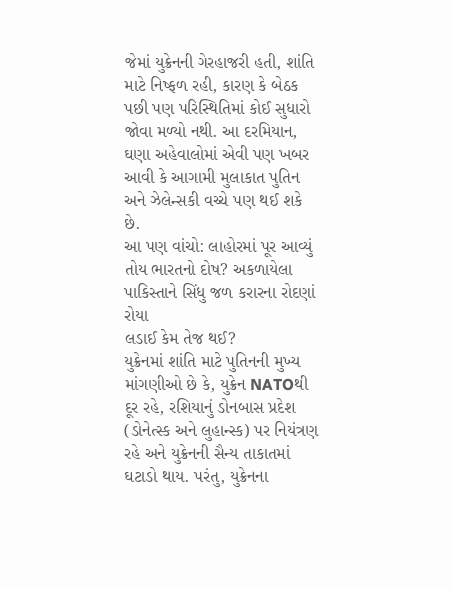જેમાં યુક્રેનની ગેરહાજરી હતી, શાંતિ માટે નિષ્ફળ રહી, કારણ કે બેઠક પછી પણ પરિસ્થિતિમાં કોઈ સુધારો જોવા મળ્યો નથી. આ દરમિયાન, ઘણા અહેવાલોમાં એવી પણ ખબર આવી કે આગામી મુલાકાત પુતિન અને ઝેલેન્સકી વચ્ચે પણ થઈ શકે છે.
આ પણ વાંચો: લાહોરમાં પૂર આવ્યું તોય ભારતનો દોષ? અકળાયેલા પાકિસ્તાને સિંધુ જળ કરારના રોદણાં રોયા
લડાઈ કેમ તેજ થઈ?
યુક્રેનમાં શાંતિ માટે પુતિનની મુખ્ય માંગણીઓ છે કે, યુક્રેન NATOથી દૂર રહે, રશિયાનું ડોનબાસ પ્રદેશ (ડોનેત્સ્ક અને લુહાન્સ્ક) પર નિયંત્રણ રહે અને યુક્રેનની સૈન્ય તાકાતમાં ઘટાડો થાય. પરંતુ, યુક્રેનના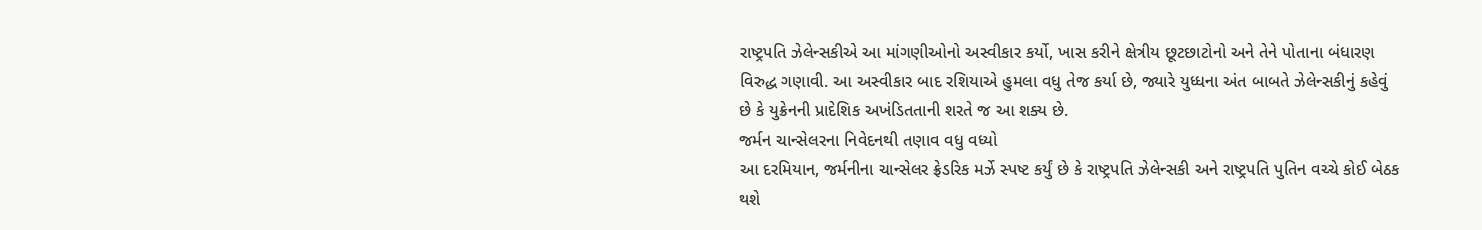રાષ્ટ્રપતિ ઝેલેન્સકીએ આ માંગણીઓનો અસ્વીકાર કર્યો, ખાસ કરીને ક્ષેત્રીય છૂટછાટોનો અને તેને પોતાના બંધારણ વિરુદ્ધ ગણાવી. આ અસ્વીકાર બાદ રશિયાએ હુમલા વધુ તેજ કર્યા છે, જ્યારે યુધ્ધના અંત બાબતે ઝેલેન્સકીનું કહેવું છે કે યુક્રેનની પ્રાદેશિક અખંડિતતાની શરતે જ આ શક્ય છે.
જર્મન ચાન્સેલરના નિવેદનથી તણાવ વધુ વધ્યો
આ દરમિયાન, જર્મનીના ચાન્સેલર ફ્રેડરિક મર્ઝે સ્પષ્ટ કર્યું છે કે રાષ્ટ્રપતિ ઝેલેન્સકી અને રાષ્ટ્રપતિ પુતિન વચ્ચે કોઈ બેઠક થશે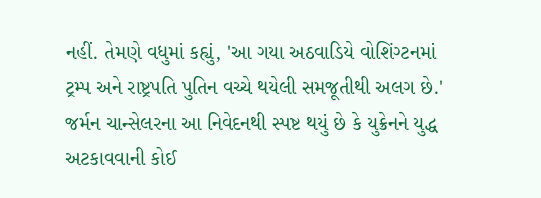નહીં. તેમણે વધુમાં કહ્યું, 'આ ગયા અઠવાડિયે વોશિંગ્ટનમાં ટ્રમ્પ અને રાષ્ટ્રપતિ પુતિન વચ્ચે થયેલી સમજૂતીથી અલગ છે.' જર્મન ચાન્સેલરના આ નિવેદનથી સ્પષ્ટ થયું છે કે યુક્રેનને યુદ્ધ અટકાવવાની કોઈ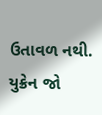ઉતાવળ નથી. યુક્રેન જો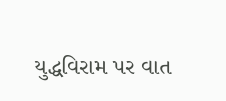યુદ્ધવિરામ પર વાત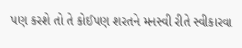પણ કરશે તો તે કોઈપણ શરતને મનસ્વી રીતે સ્વીકારવા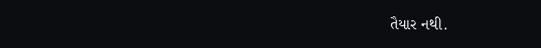તૈયાર નથી.